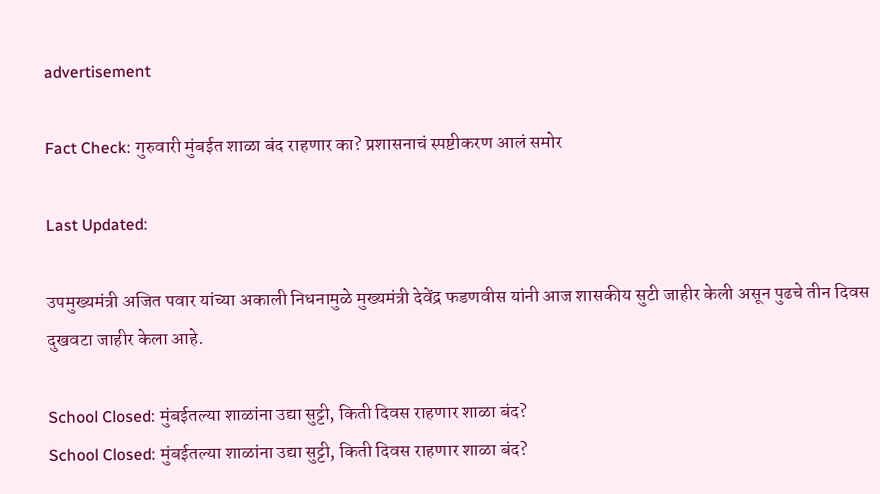advertisement

Fact Check: गुरुवारी मुंबईत शाळा बंद राहणार का? प्रशासनाचं स्पष्टीकरण आलं समोर

Last Updated:

उपमुख्यमंत्री अजित पवार यांच्या अकाली निधनामुळे मुख्यमंत्री देवेंद्र फडणवीस यांनी आज शासकीय सुटी जाहीर केली असून पुढचे तीन दिवस दुखवटा जाहीर केला आहे.

School Closed: मुंबईतल्या शाळांना उद्या सुट्टी, किती दिवस राहणार शाळा बंद?
School Closed: मुंबईतल्या शाळांना उद्या सुट्टी, किती दिवस राहणार शाळा बंद?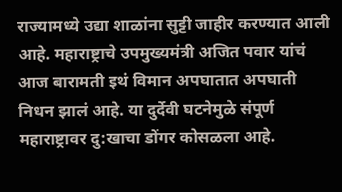राज्यामध्ये उद्या शाळांना सुट्टी जाहीर करण्यात आली आहे. महाराष्ट्राचे उपमुख्यमंत्री अजित पवार यांचं आज बारामती इथं विमान अपघातात अपघाती निधन झालं आहे. या दुर्देवी घटनेमुळे संपूर्ण महाराष्ट्रावर दु:खाचा डोंगर कोसळला आहे.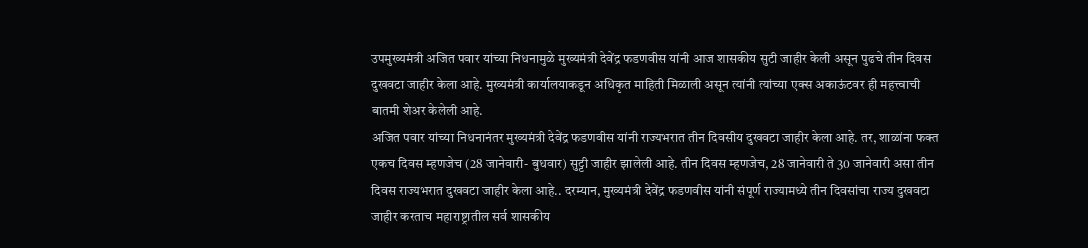उपमुख्यमंत्री अजित पवार यांच्या निधनामुळे मुख्यमंत्री देवेंद्र फडणवीस यांनी आज शासकीय सुटी जाहीर केली असून पुढचे तीन दिवस दुखवटा जाहीर केला आहे. मुख्यमंत्री कार्यालयाकडून अधिकृत माहिती मिळाली असून त्यांनी त्यांच्या एक्स अकाऊंटवर ही महत्त्वाची बातमी शेअर केलेली आहे.
अजित पवार यांच्या निधनानंतर मुख्यमंत्री देवेंद्र फडणवीस यांनी राज्यभरात तीन दिवसीय दुखवटा जाहीर केला आहे. तर, शाळांना फक्त एकच दिवस म्हणजेच (28 जानेवारी- बुधवार) सुट्टी जाहीर झालेली आहे. तीन दिवस म्हणजेच, 28 जानेवारी ते 30 जानेवारी असा तीन दिवस राज्यभरात दुखवटा जाहीर केला आहे.. दरम्यान, मुख्यमंत्री देवेंद्र फडणवीस यांनी संपूर्ण राज्यामध्ये तीन दिवसांचा राज्य दुखवटा जाहीर करताच महाराष्ट्रातील सर्व शासकीय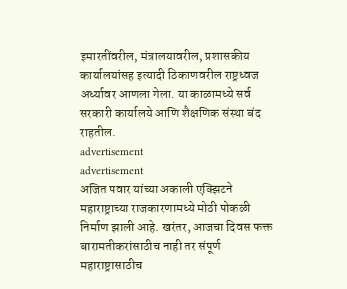इमारतींवरील, मंत्रालयावरील, प्रशासकीय कार्यालयांसह इत्यादी ठिकाणवरील राष्ट्रध्वज अर्ध्यावर आणला गेला. या काळामध्ये सर्व सरकारी कार्यालये आणि शैक्षणिक संस्था बंद राहतील.
advertisement
advertisement
अजित पवार यांच्या अकाली एक्झिटने महाराष्ट्राच्या राजकारणामध्ये मोठी पोकळी निर्माण झाली आहे. खरंतर, आजचा दिवस फक्त बारामतीकरांसाठीच नाही तर संपूर्ण महाराष्ट्रासाठीच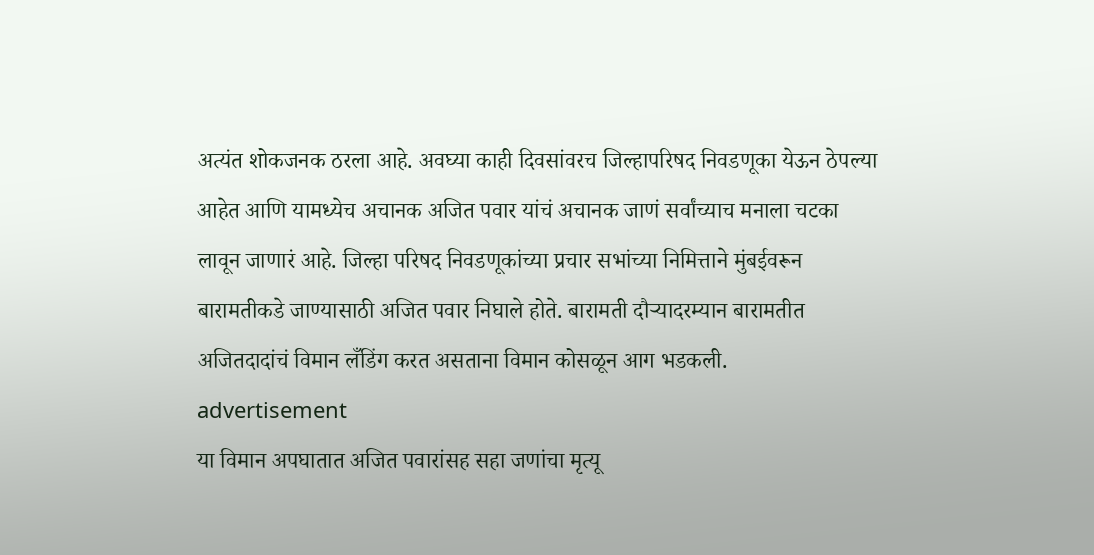अत्यंत शोकजनक ठरला आहे. अवघ्या काही दिवसांवरच जिल्हापरिषद निवडणूका येऊन ठेपल्या आहेत आणि यामध्येच अचानक अजित पवार यांचं अचानक जाणं सर्वांच्याच मनाला चटका लावून जाणारं आहे. जिल्हा परिषद निवडणूकांच्या प्रचार सभांच्या निमित्ताने मुंबईवरून बारामतीकडे जाण्यासाठी अजित पवार निघाले होते. बारामती दौऱ्यादरम्यान बारामतीत अजितदादांचं विमान लँडिंग करत असताना विमान कोसळून आग भडकली.
advertisement
या विमान अपघातात अजित पवारांसह सहा जणांचा मृत्यू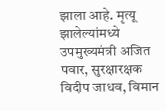झाला आहे. मृत्यू झालेल्यांमध्ये उपमुख्यमंत्री अजित पवार, सुरक्षारक्षक विदीप जाधव, विमान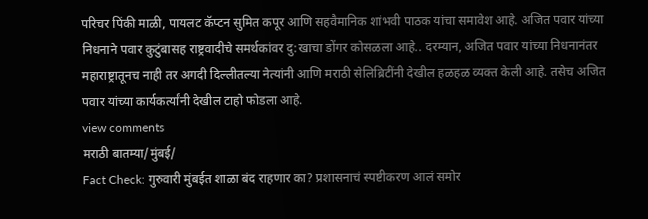परिचर पिंकी माळी, पायलट कॅप्टन सुमित कपूर आणि सहवैमानिक शांभवी पाठक यांचा समावेश आहे. अजित पवार यांच्या निधनाने पवार कुटुंबासह राष्ट्रवादीचे समर्थकांवर दु:खाचा डोंगर कोसळला आहे.. दरम्यान, अजित पवार यांच्या निधनानंतर महाराष्ट्रातूनच नाही तर अगदी दिल्लीतल्या नेत्यांनी आणि मराठी सेलिब्रिटींनी देखील हळहळ व्यक्त केली आहे. तसेच अजित पवार यांच्या कार्यकर्त्यांनी देखील टाहो फोडला आहे.
view comments
मराठी बातम्या/मुंबई/
Fact Check: गुरुवारी मुंबईत शाळा बंद राहणार का? प्रशासनाचं स्पष्टीकरण आलं समोर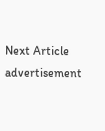Next Article
advertisement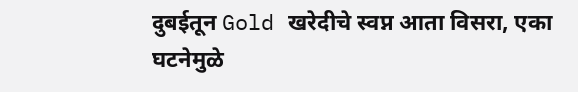दुबईतून Gold खरेदीचे स्वप्न आता विसरा, एका घटनेमुळे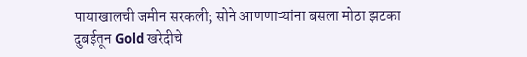पायाखालची जमीन सरकली; सोने आणणाऱ्यांना बसला मोठा झटका
दुबईतून Gold खरेदीचे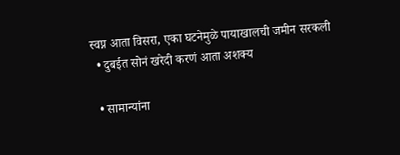स्वप्न आता विसरा, एका घटनेमुळे पायाखालची जमीन सरकली
  • दुबईत सोनं खरेदी करणं आता अशक्य

  • सामान्यांना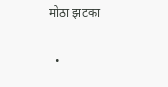मोठा झटका

  •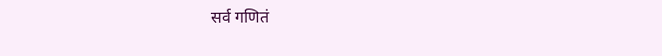सर्व गणितं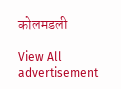कोलमडली

View All
advertisement